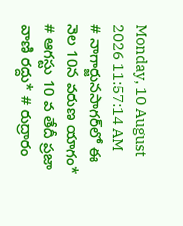Monday, 10 August 2026 11:57:14 AM
# నాగార్జునసాగర్‌లో ఈ నెల 10న వరుణ యాగం* # ఆగస్టు 10 వ తేదీ ప్రజా వాణి రద్దు* # రుద్రారం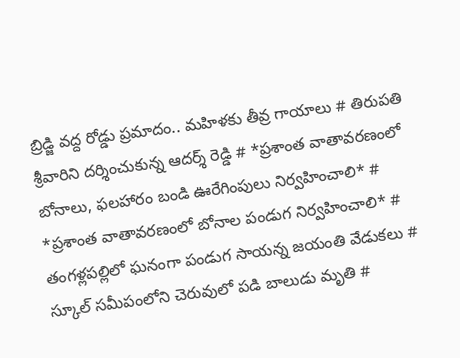బ్రిడ్జి వద్ద రోడ్డు ప్రమాదం.. మహిళకు తీవ్ర గాయాలు # తిరుపతి శ్రీవారిని దర్శించుకున్న ఆదర్శ్ రెడ్డి # *ప్రశాంత వాతావరణంలో బోనాలు, ఫలహారం బండి ఊరేగింపులు నిర్వహించాలి* # *ప్రశాంత వాతావరణంలో బోనాల పండుగ నిర్వహించాలి* # తంగళ్లపల్లిలో ఘనంగా పండుగ సాయన్న జయంతి వేడుకలు # స్కూల్ సమీపంలోని చెరువులో పడి బాలుడు మృతి #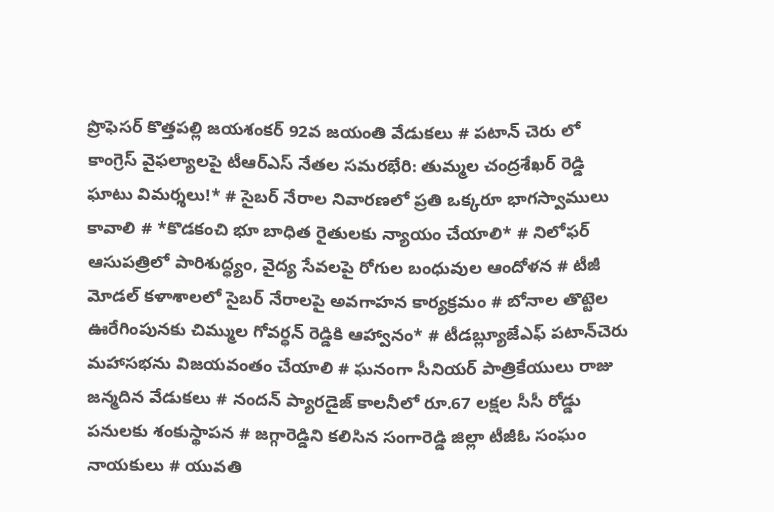ప్రొఫెసర్ కొత్తపల్లి జయశంకర్ 92వ జయంతి వేడుకలు # పటాన్ చెరు లో కాంగ్రెస్ వైఫల్యాలపై టీఆర్ఎస్ నేతల సమరభేరి: తుమ్మల చంద్రశేఖర్ రెడ్డి ఘాటు విమర్శలు!* # సైబర్ నేరాల నివారణలో ప్రతి ఒక్కరూ భాగస్వాములు కావాలి # *కొడకంచి భూ బాధిత రైతులకు న్యాయం చేయాలి* # నిలోఫర్ ఆసుపత్రిలో పారిశుద్ధ్యం, వైద్య సేవలపై రోగుల బంధువుల ఆందోళన # టీజీ మోడల్ కళాశాలలో సైబర్ నేరాలపై అవగాహన కార్యక్రమం # బోనాల తొట్టెల ఊరేగింపునకు చిమ్ముల గోవర్ధన్ రెడ్డికి ఆహ్వానం* # టీడబ్ల్యూజేఎఫ్ పటాన్‌చెరు మహాసభను విజయవంతం చేయాలి # ఘనంగా సీనియర్ పాత్రికేయులు రాజు జన్మదిన వేడుకలు # నందన్ ప్యారడైజ్ కాలనీలో రూ.67 లక్షల సీసీ రోడ్డు పనులకు శంకుస్థాపన # జగ్గారెడ్డిని కలిసిన సంగారెడ్డి జిల్లా టీజీఓ సంఘం నాయకులు # యువతి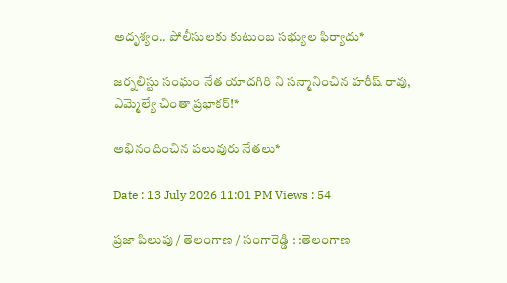అదృశ్యం.. పోలీసులకు కుటుంబ సభ్యుల ఫిర్యాదు*

జర్నలిస్టు సంఘం నేత యాదగిరి ని సన్మానించిన హరీష్ రావు, ఎమ్మెల్యే చింతా ప్రభాకర్!*

అభినందించిన పలువురు నేతలు*

Date : 13 July 2026 11:01 PM Views : 54

ప్రజా పిలుపు / తెలంగాణ / సంగారెడ్డి : :తెలంగాణ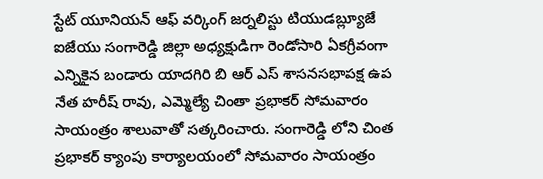స్టేట్ యూనియన్ ఆఫ్ వర్కింగ్ జర్నలిస్టు టియుడబ్ల్యూజే ఐజేయు సంగారెడ్డి జిల్లా అధ్యక్షుడిగా రెండోసారి ఏకగ్రీవంగా ఎన్నికైన బండారు యాదగిరి బి ఆర్ ఎస్ శాసనసభాపక్ష ఉప నేత హరీష్ రావు, ఎమ్మెల్యే చింతా ప్రభాకర్ సోమవారం సాయంత్రం శాలువాతో సత్కరించారు. సంగారెడ్డి లోని చింత ప్రభాకర్ క్యాంపు కార్యాలయంలో సోమవారం సాయంత్రం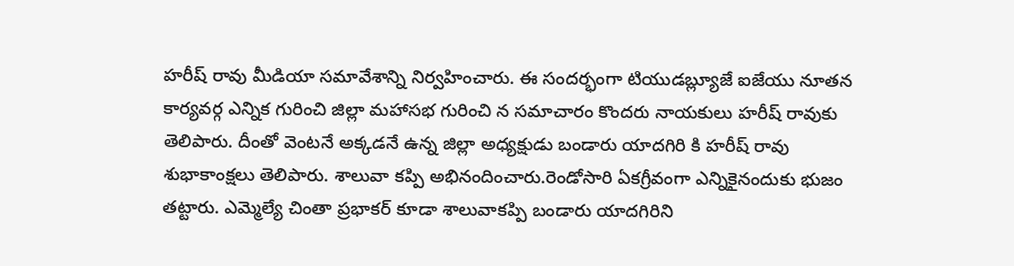హరీష్ రావు మీడియా సమావేశాన్ని నిర్వహించారు. ఈ సందర్భంగా టియుడబ్ల్యూజే ఐజేయు నూతన కార్యవర్గ ఎన్నిక గురించి జిల్లా మహాసభ గురించి న సమాచారం కొందరు నాయకులు హరీష్ రావుకు తెలిపారు. దీంతో వెంటనే అక్కడనే ఉన్న జిల్లా అధ్యక్షుడు బండారు యాదగిరి కి హరీష్ రావు శుభాకాంక్షలు తెలిపారు. శాలువా కప్పి అభినందించారు.రెండోసారి ఏకగ్రీవంగా ఎన్నికైనందుకు భుజం తట్టారు. ఎమ్మెల్యే చింతా ప్రభాకర్ కూడా శాలువాకప్పి బండారు యాదగిరిని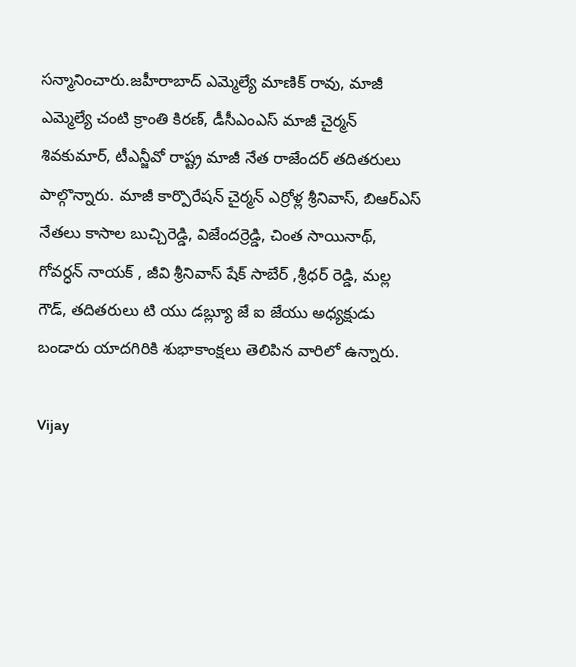సన్మానించారు.జహీరాబాద్ ఎమ్మెల్యే మాణిక్ రావు, మాజీ ఎమ్మెల్యే చంటి క్రాంతి కిరణ్, డీసీఎంఎస్ మాజీ చైర్మన్ శివకుమార్, టీఎన్జీవో రాష్ట్ర మాజీ నేత రాజేందర్ తదితరులు పాల్గొన్నారు. మాజీ కార్పొరేషన్ చైర్మన్ ఎర్రోళ్ల శ్రీనివాస్, బిఆర్ఎస్ నేతలు కాసాల బుచ్చిరెడ్డి, విజేందర్రెడ్డి, చింత సాయినాథ్, గోవర్ధన్ నాయక్ , జీవి శ్రీనివాస్ షేక్ సాబేర్ ,శ్రీధర్ రెడ్డి, మల్ల గౌడ్, తదితరులు టి యు డబ్ల్యూ జే ఐ జేయు అధ్యక్షుడు బండారు యాదగిరికి శుభాకాంక్షలు తెలిపిన వారిలో ఉన్నారు.

Vijay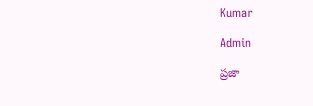Kumar

Admin

ప్రజా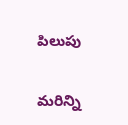పిలుపు

మరిన్ని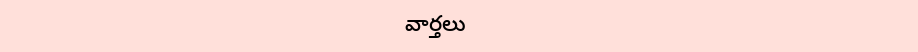వార్తలు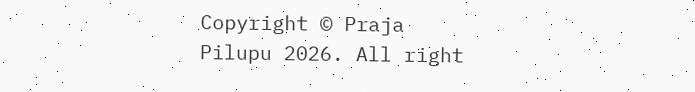Copyright © Praja Pilupu 2026. All right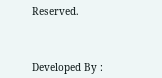Reserved.



Developed By :